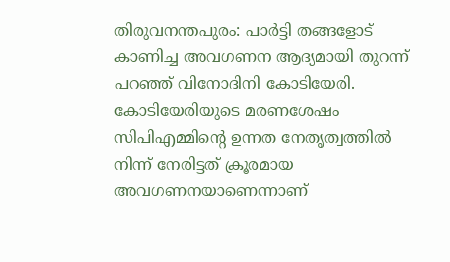തിരുവനന്തപുരം: പാർട്ടി തങ്ങളോട് കാണിച്ച അവഗണന ആദ്യമായി തുറന്ന് പറഞ്ഞ് വിനോദിനി കോടിയേരി. കോടിയേരിയുടെ മരണശേഷം സിപിഎമ്മിന്റെ ഉന്നത നേതൃത്വത്തിൽ നിന്ന് നേരിട്ടത് ക്രൂരമായ അവഗണനയാണെന്നാണ്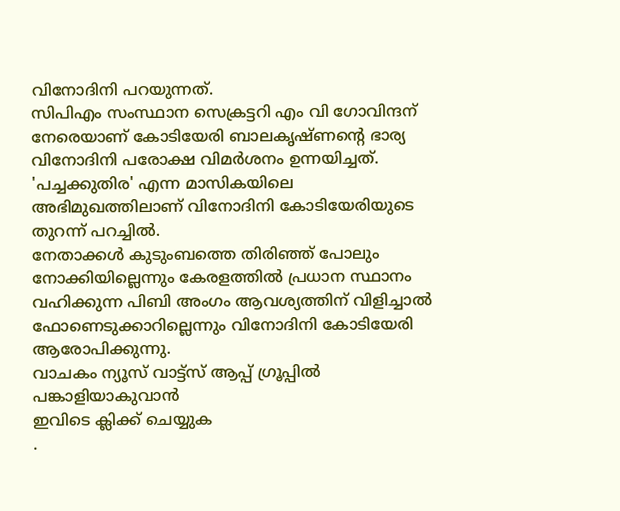വിനോദിനി പറയുന്നത്.
സിപിഎം സംസ്ഥാന സെക്രട്ടറി എം വി ഗോവിന്ദന് നേരെയാണ് കോടിയേരി ബാലകൃഷ്ണന്റെ ഭാര്യ വിനോദിനി പരോക്ഷ വിമർശനം ഉന്നയിച്ചത്.
'പച്ചക്കുതിര' എന്ന മാസികയിലെ അഭിമുഖത്തിലാണ് വിനോദിനി കോടിയേരിയുടെ തുറന്ന് പറച്ചിൽ.
നേതാക്കൾ കുടുംബത്തെ തിരിഞ്ഞ് പോലും നോക്കിയില്ലെന്നും കേരളത്തിൽ പ്രധാന സ്ഥാനം വഹിക്കുന്ന പിബി അംഗം ആവശ്യത്തിന് വിളിച്ചാൽ ഫോണെടുക്കാറില്ലെന്നും വിനോദിനി കോടിയേരി ആരോപിക്കുന്നു.
വാചകം ന്യൂസ് വാട്ട്സ് ആപ്പ് ഗ്രൂപ്പിൽ പങ്കാളിയാകുവാൻ
ഇവിടെ ക്ലിക്ക് ചെയ്യുക
.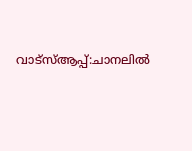വാട്സ്ആപ്പ്:ചാനലിൽ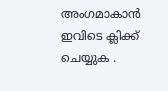അംഗമാകാൻ ഇവിടെ ക്ലിക്ക് ചെയ്യുക .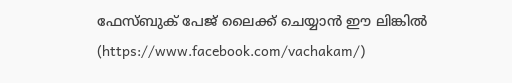ഫേസ്ബുക് പേജ് ലൈക്ക് ചെയ്യാൻ ഈ ലിങ്കിൽ (https://www.facebook.com/vachakam/)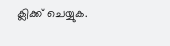ക്ലിക്ക് ചെയ്യുക.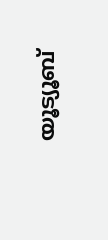യൂട്യൂബ്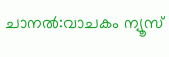ചാനൽ:വാചകം ന്യൂസ്